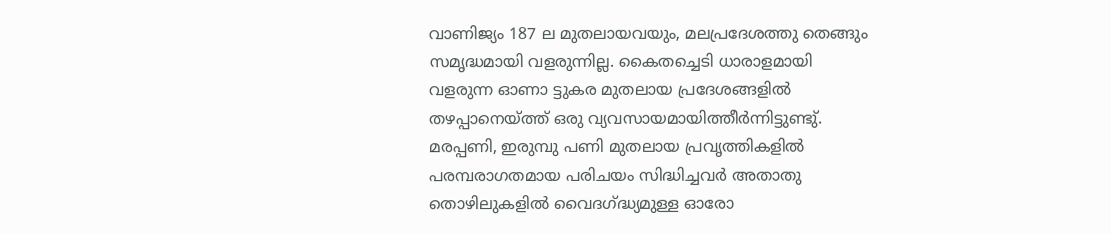വാണിജ്യം 187 ല മുതലായവയും, മലപ്രദേശത്തു തെങ്ങും സമൃദ്ധമായി വളരുന്നില്ല. കൈതച്ചെടി ധാരാളമായി വളരുന്ന ഓണാ ട്ടുകര മുതലായ പ്രദേശങ്ങളിൽ തഴപ്പാനെയ്ത്ത് ഒരു വ്യവസായമായിത്തീർന്നിട്ടുണ്ടു്. മരപ്പണി, ഇരുമ്പു പണി മുതലായ പ്രവൃത്തികളിൽ പരമ്പരാഗതമായ പരിചയം സിദ്ധിച്ചവർ അതാതു തൊഴിലുകളിൽ വൈദഗ്ദ്ധ്യമുള്ള ഓരോ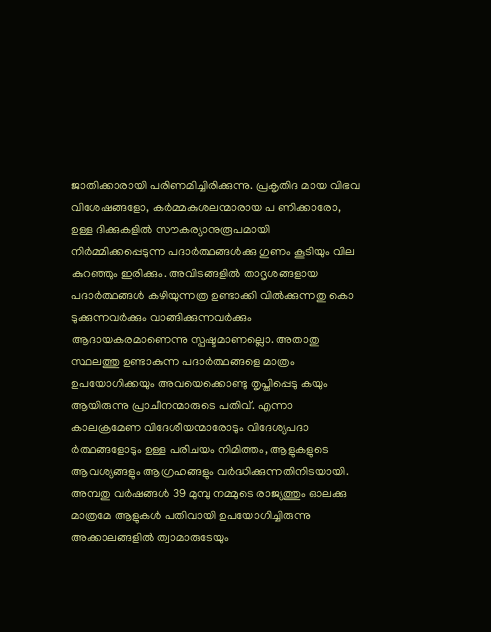ജാതിക്കാരായി പരിണമിച്ചിരിക്കുന്നു. പ്രകൃതിദ മായ വിഭവ വിശേഷങ്ങളോ, കർമ്മകുശലന്മാരായ പ ണിക്കാരോ, ഉള്ള ദിക്കുകളിൽ സൗകര്യാനുരൂപമായി നിർമ്മിക്കപ്പെടുന്ന പദാർത്ഥങ്ങൾക്കു ഗുണം കൂടിയും വില കുറഞ്ഞും ഇരിക്കും. അവിടങ്ങളിൽ താദൃശങ്ങളായ പദാർത്ഥങ്ങൾ കഴിയുന്നത്ര ഉണ്ടാക്കി വിൽക്കുന്നതു കൊ ടുക്കുന്നവർക്കും വാങ്ങിക്കുന്നവർക്കും ആദായകരമാണെന്നു സ്പഷ്ടമാണല്ലൊ. അതാതു സ്ഥലത്തു ഉണ്ടാകുന്ന പദാർത്ഥങ്ങളെ മാത്രം ഉപയോഗിക്കയും അവയെക്കൊണ്ടു തൃപ്തിപ്പെടു കയും ആയിരുന്നു പ്രാചീനന്മാരുടെ പതിവ്. എന്നാ കാലക്രമേണ വിദേശീയന്മാരോടും വിദേശ്യപദാ ർത്ഥങ്ങളോടും ഉള്ള പരിചയം നിമിത്തം, ആളുകളുടെ ആവശ്യങ്ങളും ആഗ്രഹങ്ങളും വർദ്ധിക്കുന്നതിനിടയായി. അമ്പതു വർഷങ്ങൾ 39 മുമ്പു നമ്മുടെ രാജ്യത്തും ഓലക്കു മാത്രമേ ആളുകൾ പതിവായി ഉപയോഗിച്ചിരുന്നു അക്കാലങ്ങളിൽ ത്വാമാരുടേയും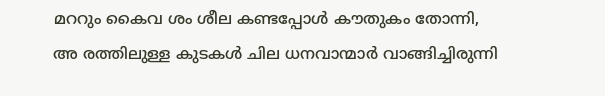മററും കൈവ ശം ശീല കണ്ടപ്പോൾ കൗതുകം തോന്നി, അ രത്തിലുള്ള കുടകൾ ചില ധനവാന്മാർ വാങ്ങിച്ചിരുന്നി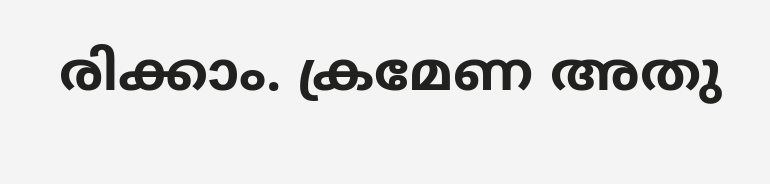രിക്കാം. ക്രമേണ അതു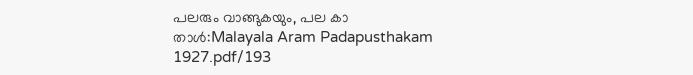പലരും വാങ്ങുകയും, പല കാ
താൾ:Malayala Aram Padapusthakam 1927.pdf/193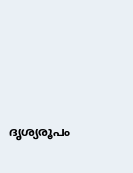ദൃശ്യരൂപം